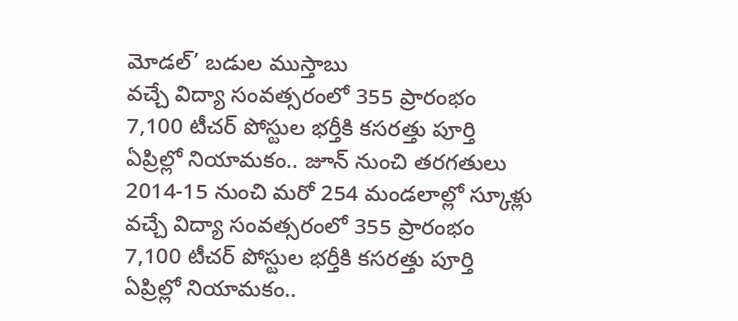మోడల్’ బడుల ముస్తాబు
వచ్చే విద్యా సంవత్సరంలో 355 ప్రారంభం
7,100 టీచర్ పోస్టుల భర్తీకి కసరత్తు పూర్తి
ఏప్రిల్లో నియామకం.. జూన్ నుంచి తరగతులు
2014-15 నుంచి మరో 254 మండలాల్లో స్కూళ్లు
వచ్చే విద్యా సంవత్సరంలో 355 ప్రారంభం
7,100 టీచర్ పోస్టుల భర్తీకి కసరత్తు పూర్తి
ఏప్రిల్లో నియామకం..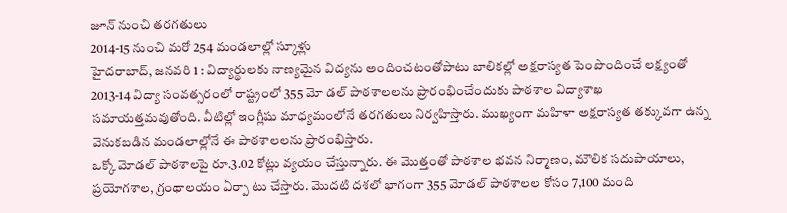జూన్ నుంచి తరగతులు
2014-15 నుంచి మరో 254 మండలాల్లో స్కూళ్లు
హైదరాబాద్, జనవరి 1 : విద్యార్థులకు నాణ్యమైన విద్యను అందించటంతోపాటు బాలికల్లో అక్షరాస్యత పెంపొందించే లక్ష్యంతో 2013-14 విద్యా సంవత్సరంలో రాష్ట్రంలో 355 మో డల్ పాఠశాలలను ప్రారంభించేందుకు పాఠశాల విద్యాశాఖ సమాయత్తమవుతోంది. వీటిల్లో ఇంగ్లీషు మాధ్యమంలోనే తరగతులు నిర్వహిస్తారు. ముఖ్యంగా మహిళా అక్షరాస్యత తక్కువగా ఉన్న వెనుకబడిన మండలాల్లోనే ఈ పాఠశాలలను ప్రారంభిస్తారు.
ఒక్కో మోడల్ పాఠశాలపై రూ.3.02 కోట్లు వ్యయం చేస్తున్నారు. ఈ మొత్తంతో పాఠశాల భవన నిర్మాణం, మౌలిక సదుపాయాలు, ప్రయోగశాల, గ్రంథాలయం ఏర్పా టు చేస్తారు. మొదటి దశలో భాగంగా 355 మోడల్ పాఠశాలల కోసం 7,100 మంది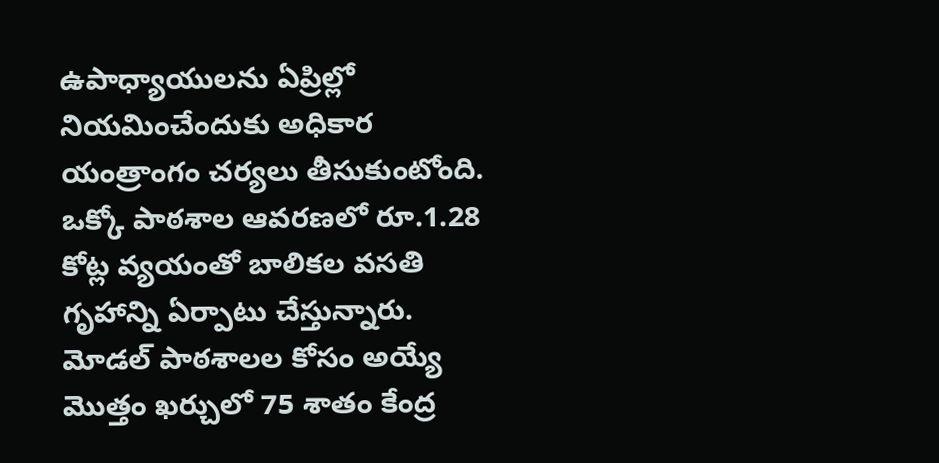ఉపాధ్యాయులను ఏప్రిల్లో నియమించేందుకు అధికార యంత్రాంగం చర్యలు తీసుకుంటోంది. ఒక్కో పాఠశాల ఆవరణలో రూ.1.28 కోట్ల వ్యయంతో బాలికల వసతి గృహాన్ని ఏర్పాటు చేస్తున్నారు. మోడల్ పాఠశాలల కోసం అయ్యే మొత్తం ఖర్చులో 75 శాతం కేంద్ర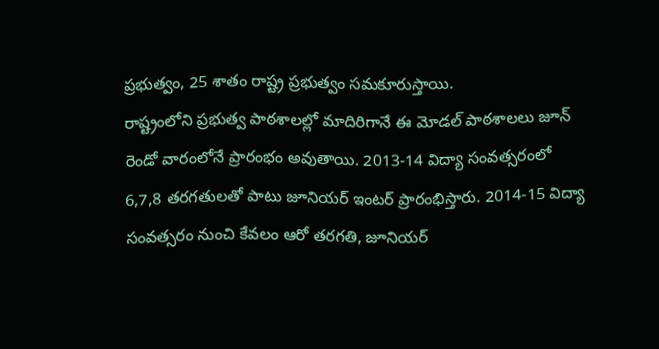ప్రభుత్వం, 25 శాతం రాష్ట్ర ప్రభుత్వం సమకూరుస్తాయి.
రాష్ట్రంలోని ప్రభుత్వ పాఠశాలల్లో మాదిరిగానే ఈ మోడల్ పాఠశాలలు జూన్ రెండో వారంలోనే ప్రారంభం అవుతాయి. 2013-14 విద్యా సంవత్సరంలో 6,7,8 తరగతులతో పాటు జూనియర్ ఇంటర్ ప్రారంభిస్తారు. 2014-15 విద్యా సంవత్సరం నుంచి కేవలం ఆరో తరగతి, జూనియర్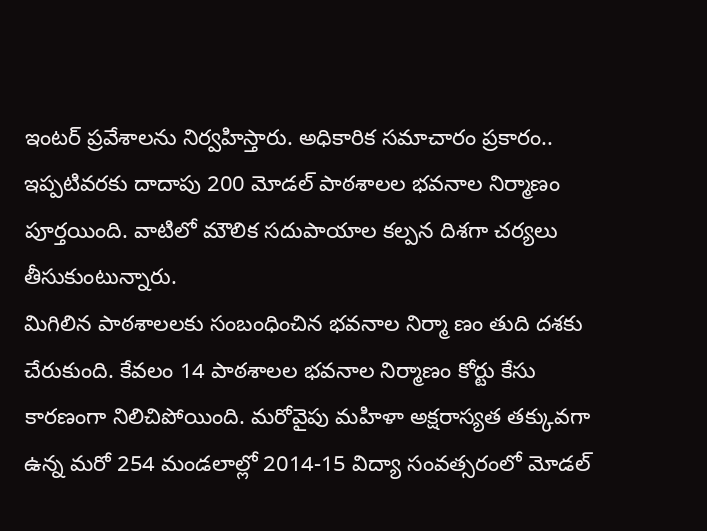ఇంటర్ ప్రవేశాలను నిర్వహిస్తారు. అధికారిక సమాచారం ప్రకారం.. ఇప్పటివరకు దాదాపు 200 మోడల్ పాఠశాలల భవనాల నిర్మాణం పూర్తయింది. వాటిలో మౌలిక సదుపాయాల కల్పన దిశగా చర్యలు తీసుకుంటున్నారు.
మిగిలిన పాఠశాలలకు సంబంధించిన భవనాల నిర్మా ణం తుది దశకు చేరుకుంది. కేవలం 14 పాఠశాలల భవనాల నిర్మాణం కోర్టు కేసు కారణంగా నిలిచిపోయింది. మరోవైపు మహిళా అక్షరాస్యత తక్కువగా ఉన్న మరో 254 మండలాల్లో 2014-15 విద్యా సంవత్సరంలో మోడల్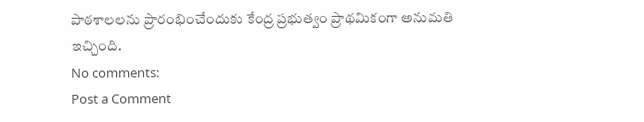పాఠశాలలను ప్రారంభించేందుకు కేంద్ర ప్రభుత్వం ప్రాథమికంగా అనుమతి ఇచ్చింది.
No comments:
Post a Comment